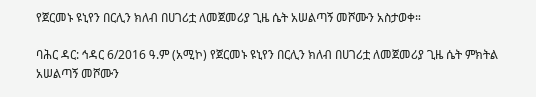የጀርመኑ ዩኒየን በርሊን ክለብ በሀገሪቷ ለመጀመሪያ ጊዜ ሴት አሠልጣኝ መሾሙን አስታወቀ።

ባሕር ዳር: ኅዳር 6/2016 ዓ.ም (አሚኮ) የጀርመኑ ዩኒየን በርሊን ክለብ በሀገሪቷ ለመጀመሪያ ጊዜ ሴት ምክትል አሠልጣኝ መሾሙን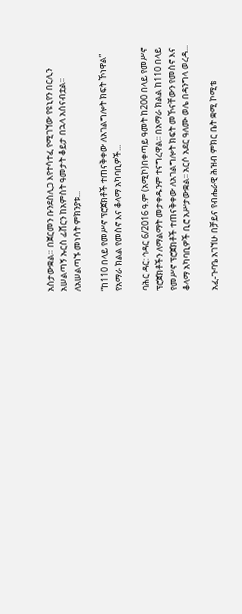አስታውቋል። በጀርመን ቡንደስሊጋ እየተሳተፈ የሚገኘው የዩኒየን በርሊን አሠልጣኝ ኡርስ ፊሸርን ከአምስት ዓመታት ቆይታ በኋላ አሰናብቷል፡፡ ለአሠልጣኙ መነሳት ምክንያቱ...

“ከ110 በላይ የመሥኖ ፕሮጀክቶች ተጠናቅቀው ለአገልግሎት ክፍት ኾነዋል” የአማራ ክልል የመስኖ እና ቆላማ አካባቢዎች...

ባሕር ዳር: ኅዳር 6/2016 ዓ.ም (አሚኮ)በቀጣይ ዓመት ከ200 በላይ የመሥኖ ፕሮጀክቶችን ለማልማት መታቀዱንም ተናግረዋል፡፡ በአማራ ክልል ከ110 በላይ የመሥኖ ፕሮጀክቶች ተጠናቅቀው ለአገልግሎት ክፍት መኾናቸውን የመስኖ እና ቆላማ አካባቢዎች ቢሮ አሥታውቋል፡፡ አርሶ አደር ዓለሙ ወሌ በዳንግላ ወረዳ...

አፈ-ጉባዔ አገኘሁ በቻይና የብሔራዊ ሕዝብ ምክር ቤት ቋሚ ኮሚቴ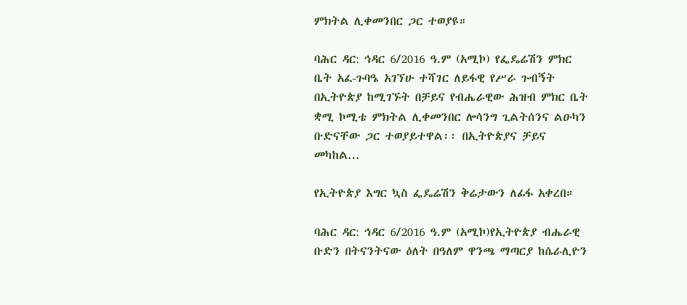ምክትል ሊቀመንበር ጋር ተወያዩ።

ባሕር ዳር: ኅዳር 6/2016 ዓ.ም (አሚኮ) የፌዴሬሽን ምክር ቤት አፈ-ጉባዔ አገኘሁ ተሻገር ለይፋዊ የሥራ ጉብኝት በኢትዮጵያ ከሚገኙት በቻይና የብሔራዊው ሕዝብ ምክር ቤት ቋሚ ኮሚቴ ምክትል ሊቀመንበር ሎሳንግ ጊልትሰንና ልዑካን ቡድናቸው ጋር ተወያይተዋል፡፡ በኢትዮጵያና ቻይና መካከል...

የኢትዮጵያ እግር ኳስ ፌዴሬሽን ቅሬታውን ለፊፋ አቀረበ።

ባሕር ዳር: ኅዳር 6/2016 ዓ.ም (አሚኮ)የኢትዮጵያ ብሔራዊ ቡድን በትናንትናው ዕለት በዓለም ዋንጫ ማጣርያ ከሴራሊዮን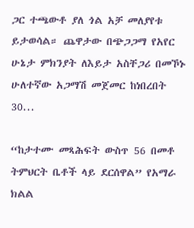ጋር ተጫውቶ ያለ ጎል አቻ መለያየቱ ይታወሳል። ጨዋታው በጭጋጋማ የአየር ሁኔታ ምክንያት ለእይታ አስቸጋሪ በመኾኑ ሁለተኛው አጋማሽ መጀመር ከነበረበት 30...

“ከታተሙ መጻሕፍት ውስጥ 56 በመቶ ትምህርት ቤቶች ላይ ደርሰዋል” የአማራ ክልል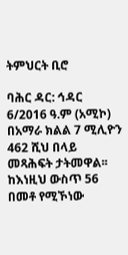ትምህርት ቢሮ

ባሕር ዳር: ኅዳር 6/2016 ዓ.ም (አሚኮ) በአማራ ክልል 7 ሚሊዮን 462 ሺህ በላይ መጻሕፍት ታትመዋል፡፡ ከእነዚህ ውስጥ 56 በመቶ የሚኾነው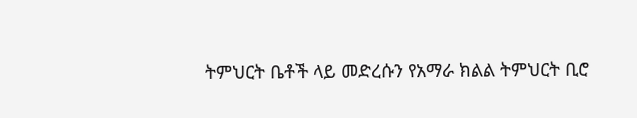ትምህርት ቤቶች ላይ መድረሱን የአማራ ክልል ትምህርት ቢሮ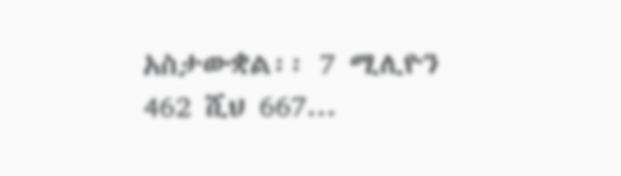አስታውቋል፡፡ 7 ሚሊዮን 462 ሺህ 667...